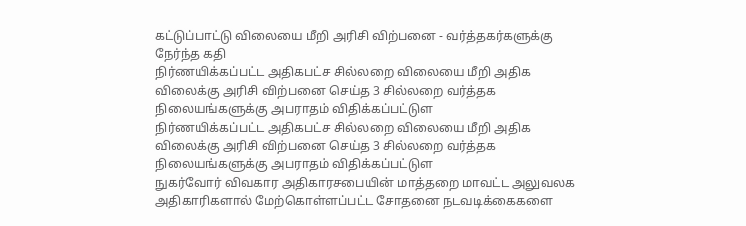கட்டுப்பாட்டு விலையை மீறி அரிசி விற்பனை - வர்த்தகர்களுக்கு நேர்ந்த கதி
நிர்ணயிக்கப்பட்ட அதிகபட்ச சில்லறை விலையை மீறி அதிக விலைக்கு அரிசி விற்பனை செய்த 3 சில்லறை வர்த்தக நிலையங்களுக்கு அபராதம் விதிக்கப்பட்டுள
நிர்ணயிக்கப்பட்ட அதிகபட்ச சில்லறை விலையை மீறி அதிக விலைக்கு அரிசி விற்பனை செய்த 3 சில்லறை வர்த்தக நிலையங்களுக்கு அபராதம் விதிக்கப்பட்டுள
நுகர்வோர் விவகார அதிகாரசபையின் மாத்தறை மாவட்ட அலுவலக அதிகாரிகளால் மேற்கொள்ளப்பட்ட சோதனை நடவடிக்கைகளை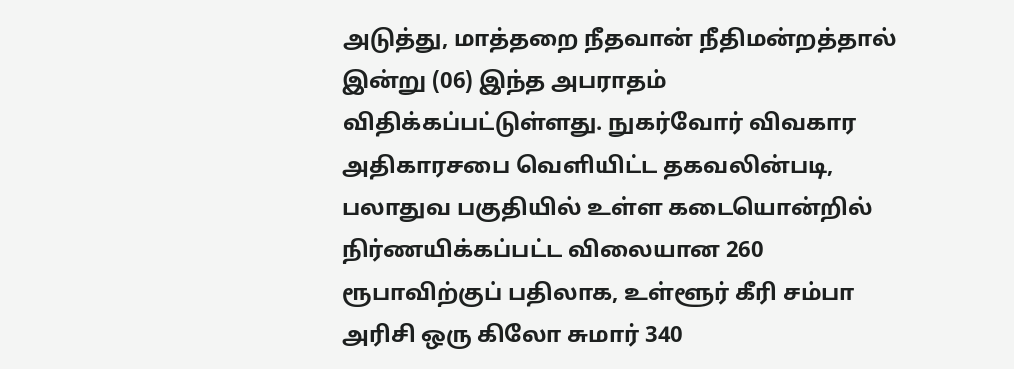அடுத்து, மாத்தறை நீதவான் நீதிமன்றத்தால் இன்று (06) இந்த அபராதம் விதிக்கப்பட்டுள்ளது. நுகர்வோர் விவகார அதிகாரசபை வெளியிட்ட தகவலின்படி, பலாதுவ பகுதியில் உள்ள கடையொன்றில் நிர்ணயிக்கப்பட்ட விலையான 260 ரூபாவிற்குப் பதிலாக, உள்ளூர் கீரி சம்பா அரிசி ஒரு கிலோ சுமார் 340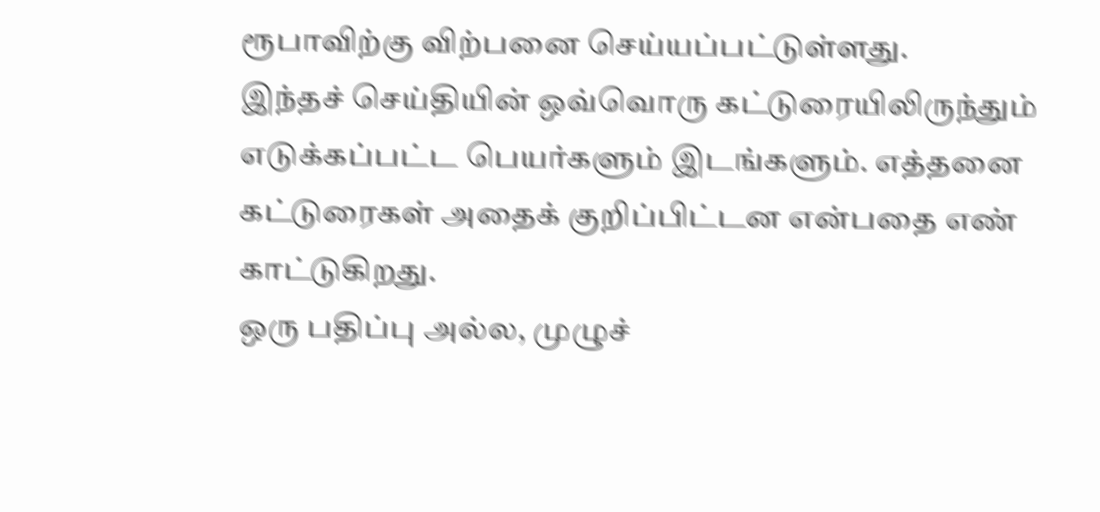ரூபாவிற்கு விற்பனை செய்யப்பட்டுள்ளது.
இந்தச் செய்தியின் ஒவ்வொரு கட்டுரையிலிருந்தும் எடுக்கப்பட்ட பெயர்களும் இடங்களும். எத்தனை கட்டுரைகள் அதைக் குறிப்பிட்டன என்பதை எண் காட்டுகிறது.
ஒரு பதிப்பு அல்ல, முழுச்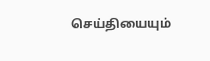செய்தியையும்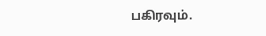பகிரவும்.